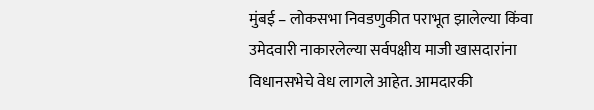मुंबई – लोकसभा निवडणुकीत पराभूत झालेल्या किंवा उमेदवारी नाकारलेल्या सर्वपक्षीय माजी खासदारांना विधानसभेचे वेध लागले आहेत. आमदारकी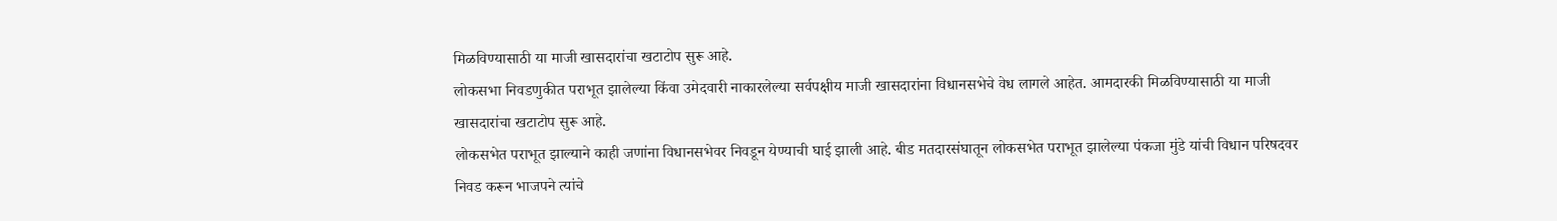मिळविण्यासाठी या माजी खासदारांचा खटाटोप सुरू आहे.
लोकसभा निवडणुकीत पराभूत झालेल्या किंवा उमेदवारी नाकारलेल्या सर्वपक्षीय माजी खासदारांना विधानसभेचे वेध लागले आहेत. आमदारकी मिळविण्यासाठी या माजी खासदारांचा खटाटोप सुरू आहे.
लोकसभेत पराभूत झाल्याने काही जणांना विधानसभेवर निवडून येण्याची घाई झाली आहे. बीड मतदारसंघातून लोकसभेत पराभूत झालेल्या पंकजा मुंडे यांची विधान परिषदवर निवड करून भाजपने त्यांचे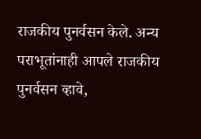राजकीय पुनर्वसन केले. अन्य पराभूतांनाही आपले राजकीय पुनर्वसन व्हावे,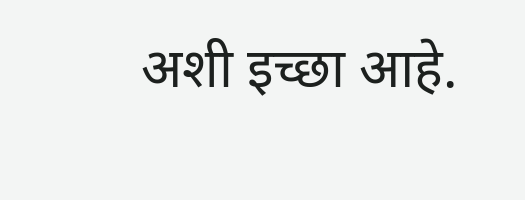अशी इच्छा आहे.